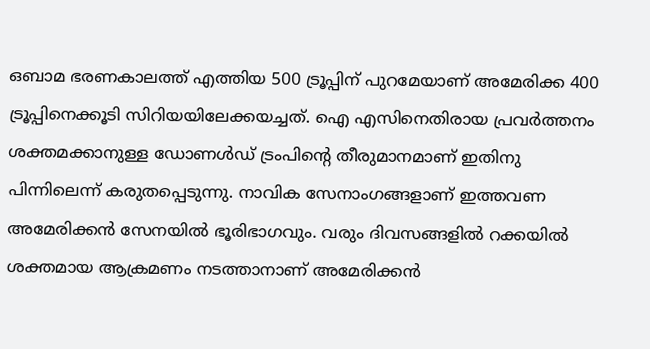ഒബാമ ഭരണകാലത്ത് എത്തിയ 500 ട്രൂപ്പിന് പുറമേയാണ് അമേരിക്ക 400 ട്രൂപ്പിനെക്കൂടി സിറിയയിലേക്കയച്ചത്. ഐ എസിനെതിരായ പ്രവര്‍ത്തനം ശക്തമക്കാനുള്ള ഡോണള്‍ഡ് ട്രംപിന്റെ തീരുമാനമാണ് ഇതിനു പിന്നിലെന്ന് കരുതപ്പെടുന്നു. നാവിക സേനാംഗങ്ങളാണ് ഇത്തവണ അമേരിക്കന്‍ സേനയില്‍ ഭൂരിഭാഗവും. വരും ദിവസങ്ങളില്‍ റക്കയില്‍ ശക്തമായ ആക്രമണം നടത്താനാണ് അമേരിക്കന്‍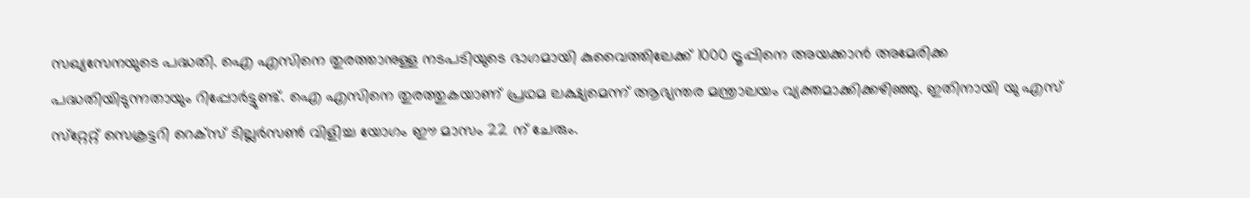സഖ്യസേനയുടെ പദ്ധതി. ഐ എസിനെ തുരത്താനുള്ള നടപടിയുടെ ഭാഗമായി കുവൈത്തിലേക്ക് 1000 ട്രൂപ്പിനെ അയക്കാന്‍ അമേരിക്ക പദ്ധതിയിടുന്നതായും റിപ്പോര്‍ട്ടുണ്ട്. ഐ എസിനെ തുരത്തുകയാണ് പ്രഥമ ലക്ഷ്യമെന്ന് ആഭ്യന്തര മന്ത്രാലയം വ്യക്തമാക്കിക്കഴിഞ്ഞു. ഇതിനായി യു എസ് സ്‌റ്റേറ്റ് സെക്രട്ടറി റെക്‌സ് ടില്ലര്‍സണ്‍ വിളിച്ച യോഗം ഈ മാസം 22 ന് ചേരും.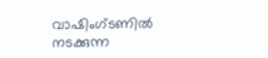വാഷിംഗ്ടണില്‍ നടക്കുന്ന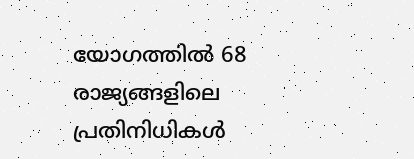യോഗത്തില്‍ 68 രാജ്യങ്ങളിലെ പ്രതിനിധികള്‍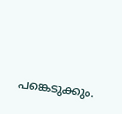പങ്കെടുക്കും.